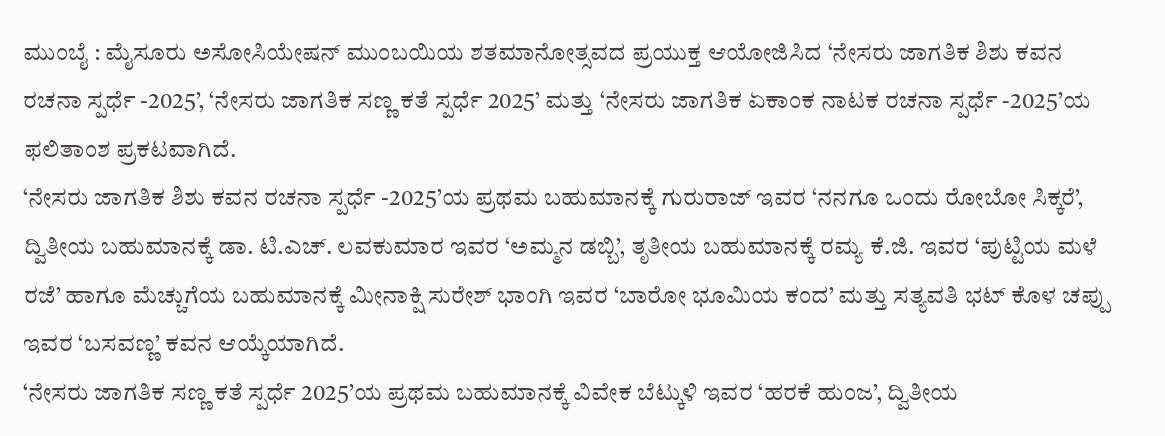ಮುಂಬೈ : ಮೈಸೂರು ಅಸೋಸಿಯೇಷನ್ ಮುಂಬಯಿಯ ಶತಮಾನೋತ್ಸವದ ಪ್ರಯುಕ್ತ ಆಯೋಜಿಸಿದ ‘ನೇಸರು ಜಾಗತಿಕ ಶಿಶು ಕವನ ರಚನಾ ಸ್ಪರ್ಧೆ -2025’, ‘ನೇಸರು ಜಾಗತಿಕ ಸಣ್ಣ ಕತೆ ಸ್ಪರ್ಧೆ 2025’ ಮತ್ತು ‘ನೇಸರು ಜಾಗತಿಕ ಏಕಾಂಕ ನಾಟಕ ರಚನಾ ಸ್ಪರ್ಧೆ -2025’ಯ ಫಲಿತಾಂಶ ಪ್ರಕಟವಾಗಿದೆ.
‘ನೇಸರು ಜಾಗತಿಕ ಶಿಶು ಕವನ ರಚನಾ ಸ್ಪರ್ಧೆ -2025’ಯ ಪ್ರಥಮ ಬಹುಮಾನಕ್ಕೆ ಗುರುರಾಜ್ ಇವರ ‘ನನಗೂ ಒಂದು ರೋಬೋ ಸಿಕ್ಕರೆ’, ದ್ವಿತೀಯ ಬಹುಮಾನಕ್ಕೆ ಡಾ. ಟಿ.ಎಚ್. ಲವಕುಮಾರ ಇವರ ‘ಅಮ್ಮನ ಡಬ್ಬಿ’, ತೃತೀಯ ಬಹುಮಾನಕ್ಕೆ ರಮ್ಯ ಕೆ.ಜಿ. ಇವರ ‘ಪುಟ್ಟಿಯ ಮಳೆ ರಜೆ’ ಹಾಗೂ ಮೆಚ್ಚುಗೆಯ ಬಹುಮಾನಕ್ಕೆ ಮೀನಾಕ್ಷಿ ಸುರೇಶ್ ಭಾಂಗಿ ಇವರ ‘ಬಾರೋ ಭೂಮಿಯ ಕಂದ’ ಮತ್ತು ಸತ್ಯವತಿ ಭಟ್ ಕೊಳ ಚಪ್ಪು ಇವರ ‘ಬಸವಣ್ಣ’ ಕವನ ಆಯ್ಕೆಯಾಗಿದೆ.
‘ನೇಸರು ಜಾಗತಿಕ ಸಣ್ಣ ಕತೆ ಸ್ಪರ್ಧೆ 2025’ಯ ಪ್ರಥಮ ಬಹುಮಾನಕ್ಕೆ ವಿವೇಕ ಬೆಟ್ಕುಳಿ ಇವರ ‘ಹರಕೆ ಹುಂಜ’, ದ್ವಿತೀಯ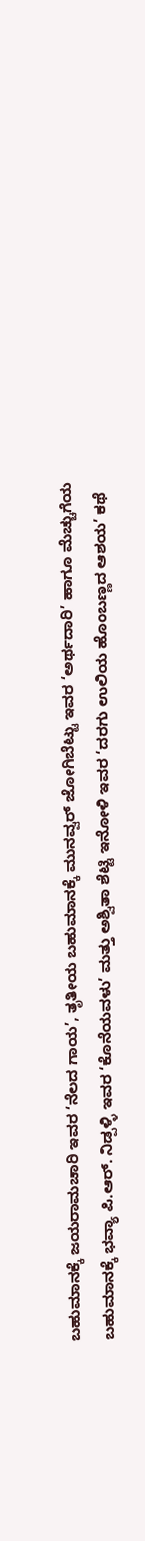ಬಹುಮಾನಕ್ಕೆ ಜಯರಾಮಚಾರಿ ಇವರ ‘ನೆಲದ ಗಾಯ’, ತೃತೀಯ ಬಹುಮಾನಕ್ಕೆ ಮುನವ್ವರ್ ಜೋಗಿಬೆಟ್ಟು ಇವರ ‘ಅರ್ಥದಾರಿ’ ಹಾಗೂ ಮೆಚ್ಚುಗೆಯ ಬಹುಮಾನಕ್ಕೆ ಭವ್ಯಾ ಪಿ.ಆರ್. ನಿಡ್ಪಳ್ಳಿ ಇವರ ‘ಕೊನೆಯವಳು’ ಮತ್ತು ಅಶ್ವಿತಾ ಶೆಟ್ಟಿ ಇನೋಳಿ ಇವರ ‘ದರಗು ಉಲಿಯ ಹೊಂಬಣ್ಣದ ಆಶಯ’ ಕಥೆ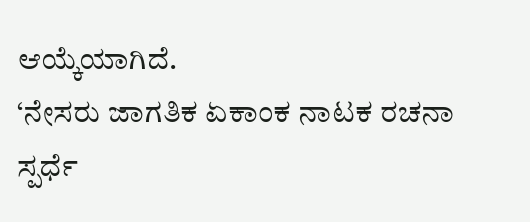ಆಯ್ಕೆಯಾಗಿದೆ.
‘ನೇಸರು ಜಾಗತಿಕ ಏಕಾಂಕ ನಾಟಕ ರಚನಾ ಸ್ಪರ್ಧೆ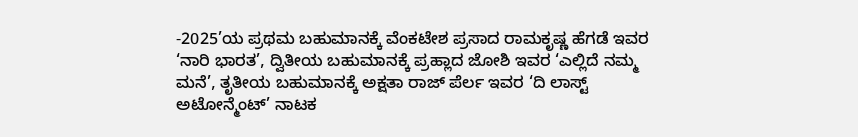-2025’ಯ ಪ್ರಥಮ ಬಹುಮಾನಕ್ಕೆ ವೆಂಕಟೇಶ ಪ್ರಸಾದ ರಾಮಕೃಷ್ಣ ಹೆಗಡೆ ಇವರ ‘ನಾರಿ ಭಾರತ’, ದ್ವಿತೀಯ ಬಹುಮಾನಕ್ಕೆ ಪ್ರಹ್ಲಾದ ಜೋಶಿ ಇವರ ‘ಎಲ್ಲಿದೆ ನಮ್ಮ ಮನೆ’, ತೃತೀಯ ಬಹುಮಾನಕ್ಕೆ ಅಕ್ಷತಾ ರಾಜ್ ಪೆರ್ಲ ಇವರ ‘ದಿ ಲಾಸ್ಟ್ ಅಟೋನ್ಮೆಂಟ್’ ನಾಟಕ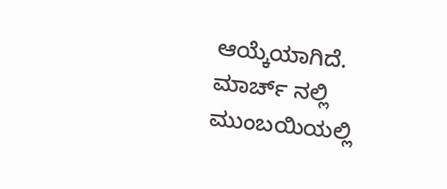ಆಯ್ಕೆಯಾಗಿದೆ. ಮಾರ್ಚ್ ನಲ್ಲಿ ಮುಂಬಯಿಯಲ್ಲಿ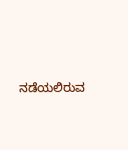ನಡೆಯಲಿರುವ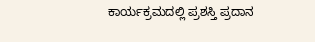ಕಾರ್ಯಕ್ರಮದಲ್ಲಿ ಪ್ರಶಸ್ತಿ ಪ್ರದಾನ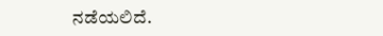ನಡೆಯಲಿದೆ.